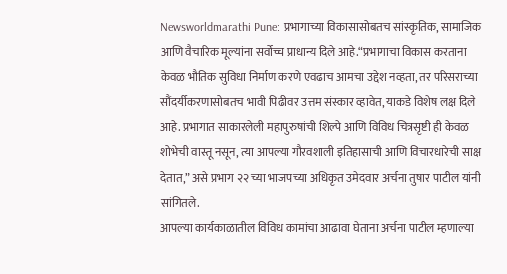Newsworldmarathi Pune: प्रभागाच्या विकासासोबतच सांस्कृतिक, सामाजिक आणि वैचारिक मूल्यांना सर्वोच्च प्राधान्य दिले आहे.“प्रभागाचा विकास करताना केवळ भौतिक सुविधा निर्माण करणे एवढाच आमचा उद्देश नव्हता, तर परिसराच्या सौंदर्यीकरणासोबतच भावी पिढीवर उत्तम संस्कार व्हावेत, याकडे विशेष लक्ष दिले आहे. प्रभागात साकारलेली महापुरुषांची शिल्पे आणि विविध चित्रसृष्टी ही केवळ शोभेची वास्तू नसून, त्या आपल्या गौरवशाली इतिहासाची आणि विचारधारेची साक्ष देतात,” असे प्रभाग २२ च्या भाजपच्या अधिकृत उमेदवार अर्चना तुषार पाटील यांनी सांगितले.
आपल्या कार्यकाळातील विविध कामांचा आढावा घेताना अर्चना पाटील म्हणाल्या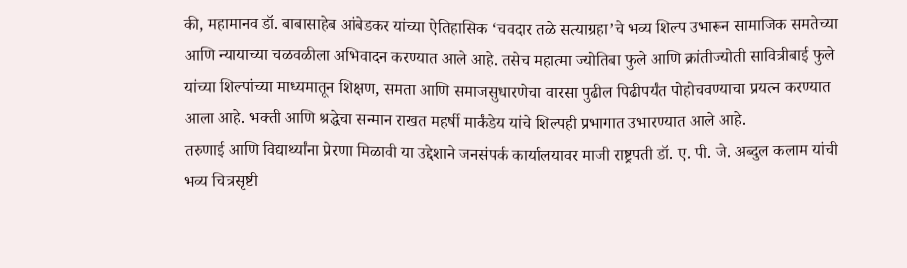की, महामानव डॉ. बाबासाहेब आंबेडकर यांच्या ऐतिहासिक ‘चवदार तळे सत्याग्रहा’चे भव्य शिल्प उभारून सामाजिक समतेच्या आणि न्यायाच्या चळवळीला अभिवादन करण्यात आले आहे. तसेच महात्मा ज्योतिबा फुले आणि क्रांतीज्योती सावित्रीबाई फुले यांच्या शिल्पांच्या माध्यमातून शिक्षण, समता आणि समाजसुधारणेचा वारसा पुढील पिढीपर्यंत पोहोचवण्याचा प्रयत्न करण्यात आला आहे. भक्ती आणि श्रद्धेचा सन्मान राखत महर्षी मार्कंडेय यांचे शिल्पही प्रभागात उभारण्यात आले आहे.
तरुणाई आणि विद्यार्थ्यांना प्रेरणा मिळावी या उद्देशाने जनसंपर्क कार्यालयावर माजी राष्ट्रपती डॉ. ए. पी. जे. अब्दुल कलाम यांची भव्य चित्रसृष्टी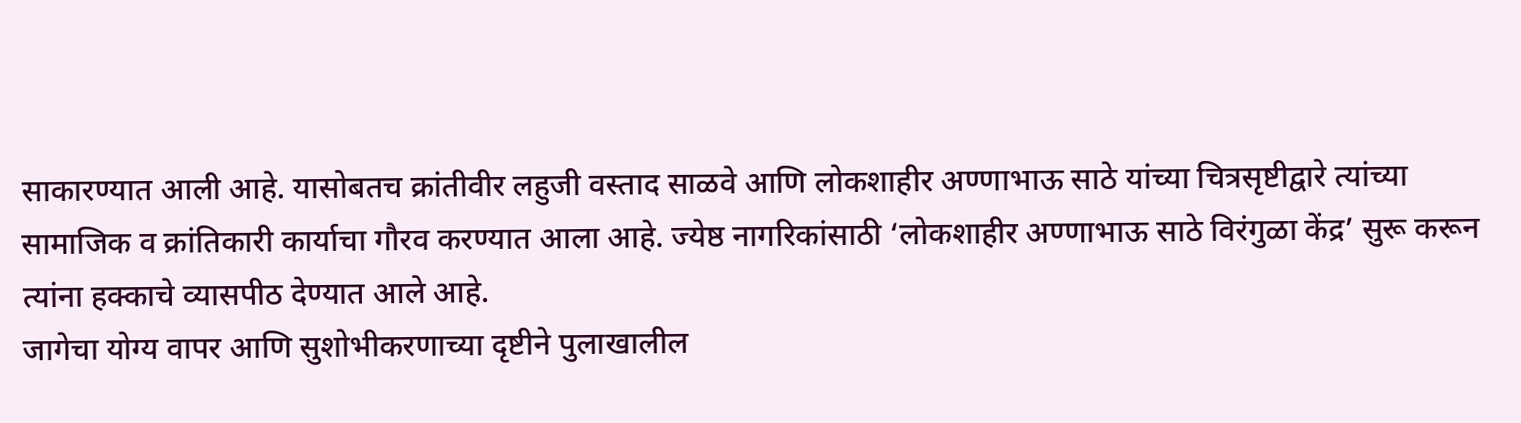साकारण्यात आली आहे. यासोबतच क्रांतीवीर लहुजी वस्ताद साळवे आणि लोकशाहीर अण्णाभाऊ साठे यांच्या चित्रसृष्टीद्वारे त्यांच्या सामाजिक व क्रांतिकारी कार्याचा गौरव करण्यात आला आहे. ज्येष्ठ नागरिकांसाठी ‘लोकशाहीर अण्णाभाऊ साठे विरंगुळा केंद्र’ सुरू करून त्यांना हक्काचे व्यासपीठ देण्यात आले आहे.
जागेचा योग्य वापर आणि सुशोभीकरणाच्या दृष्टीने पुलाखालील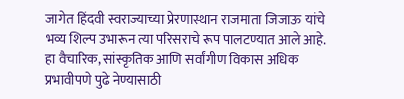जागेत हिंदवी स्वराज्याच्या प्रेरणास्थान राजमाता जिजाऊ यांचे भव्य शिल्प उभारून त्या परिसराचे रूप पालटण्यात आले आहे. हा वैचारिक, सांस्कृतिक आणि सर्वांगीण विकास अधिक प्रभावीपणे पुढे नेण्यासाठी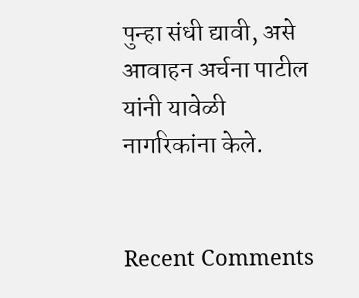पुन्हा संधी द्यावी, असे आवाहन अर्चना पाटील यांनी यावेळी नागरिकांना केले.


Recent Comments